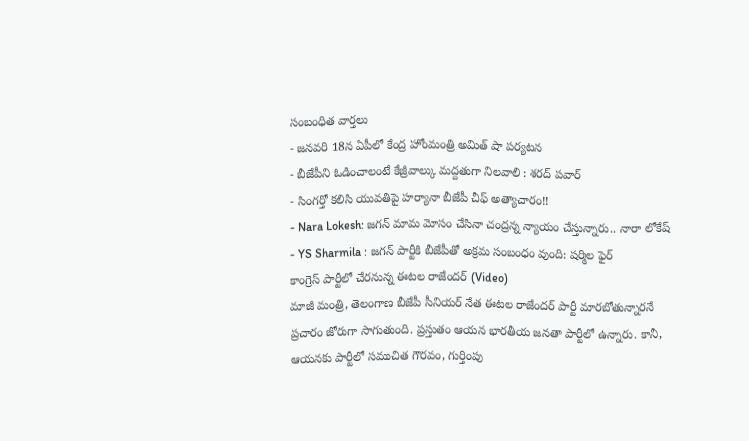సంబంధిత వార్తలు
- జనవరి 18న ఏపీలో కేంద్ర హోంమంత్రి అమిత్ షా పర్యటన
- బీజేపీని ఓడించాలంటే కేజ్రీవాల్కు మద్దతుగా నిలవాలి : శరద్ పవార్
- సింగర్తో కలిసి యువతిపై హర్యానా బీజేపీ చీఫ్ అత్యాచారం!!
- Nara Lokesh: జగన్ మామ మోసం చేసినా చంద్రన్న న్యాయం చేస్తున్నారు.. నారా లోకేష్
- YS Sharmila : జగన్ పార్టీకి బీజేపీతో అక్రమ సంబంధం వుంది: షర్మిల ఫైర్
కాంగ్రెస్ పార్టీలో చేరనున్న ఈటల రాజేందర్ (Video)
మాజీ మంత్రి, తెలంగాణ బీజేపీ సీనియర్ నేత ఈటల రాజేందర్ పార్టీ మారబోతున్నారనే ప్రచారం జోరుగా సాగుతుంది. ప్రస్తుతం ఆయన భారతీయ జనతా పార్టీలో ఉన్నారు. కానీ, ఆయనకు పార్టీలో సముచిత గౌరవం, గుర్తింపు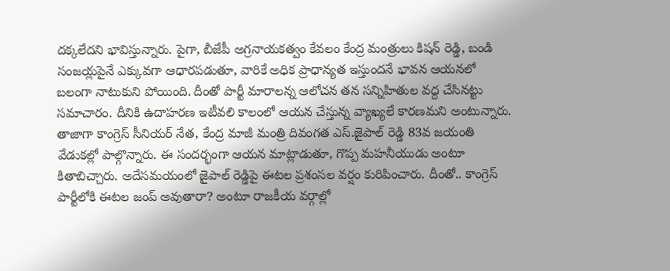దక్కలేదని భావిస్తున్నారు. పైగా, బీజేపీ అగ్రనాయకత్వం కేవలం కేంద్ర మంత్రులు కిషన్ రెడ్డి, బండి సంజయ్లపైనే ఎక్కువగా ఆధారపడుతూ, వారికే అధిక ప్రాధాన్యత ఇస్తుందనే భావన ఆయనలో బలంగా నాటుకుని పోయింది. దీంతో పార్టీ మారాలన్న ఆలోచన తన సన్నిహితుల వద్ద చేసినట్టు సమాచారం. దీనికి ఉదాహరణ ఇటీవలి కాలంలో ఆయన చేస్తున్న వ్యాఖ్యలే కారణమని అంటున్నారు.
తాజాగా కాంగ్రెస్ సీనియర్ నేత, కేంద్ర మాజీ మంత్రి దివంగత ఎస్.జైపాల్ రెడ్డి 83వ జయంతి వేడుకల్లో పాల్గొన్నారు. ఈ సందర్భంగా ఆయన మాట్లాడుతూ, గొప్ప మహనీయుడు అంటూ కితాబిచ్చారు. అదేసమయంలో జైపాల్ రెడ్డిపై ఈటల ప్రశంసల వర్షం కురిపించారు. దీంతో.. కాంగ్రెస్ పార్టీలోకి ఈటల జంప్ అవుతారా? అంటూ రాజకీయ వర్గాల్లో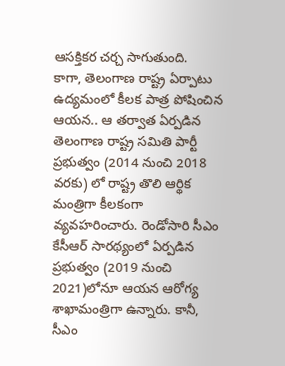ఆసక్తికర చర్చ సాగుతుంది.
కాగా, తెలంగాణ రాష్ట్ర ఏర్పాటు ఉద్యమంలో కీలక పాత్ర పోషించిన ఆయన.. ఆ తర్వాత ఏర్పడిన తెలంగాణ రాష్ట్ర సమితి పార్టీ ప్రభుత్వం (2014 నుంచి 2018 వరకు) లో రాష్ట్ర తొలి ఆర్థిక మంత్రిగా కీలకంగా వ్యవహరించారు. రెండోసారి సీఎం కేసీఆర్ సారథ్యంలో ఏర్పడిన ప్రభుత్వం (2019 నుంచి 2021)లోనూ ఆయన ఆరోగ్య శాఖామంత్రిగా ఉన్నారు. కానీ, సీఎం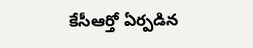కేసీఆర్తో ఏర్పడిన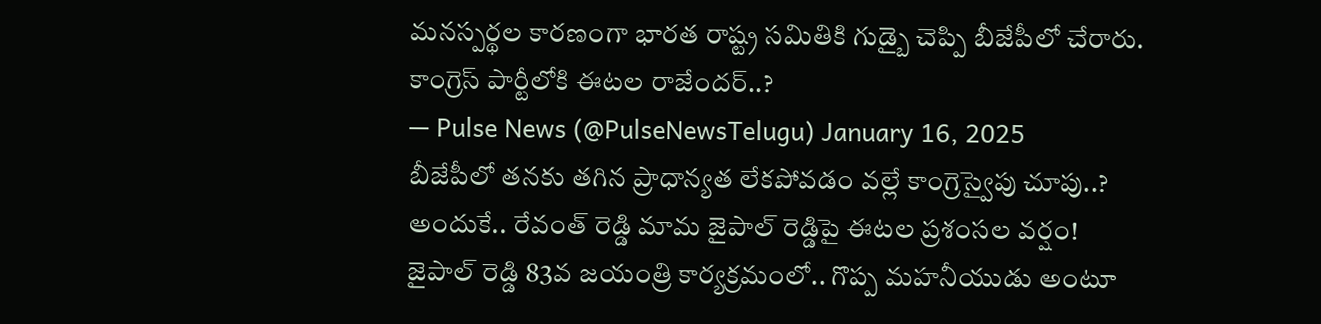మనస్పర్థల కారణంగా భారత రాష్ట్ర సమితికి గుడ్బై చెప్పి బీజేపీలో చేరారు.
కాంగ్రెస్ పార్టీలోకి ఈటల రాజేందర్..?
— Pulse News (@PulseNewsTelugu) January 16, 2025
బీజేపీలో తనకు తగిన ప్రాధాన్యత లేకపోవడం వల్లే కాంగ్రెస్వైపు చూపు..?
అందుకే.. రేవంత్ రెడ్డి మామ జైపాల్ రెడ్డిపై ఈటల ప్రశంసల వర్షం!
జైపాల్ రెడ్డి 83వ జయంత్రి కార్యక్రమంలో.. గొప్ప మహనీయుడు అంటూ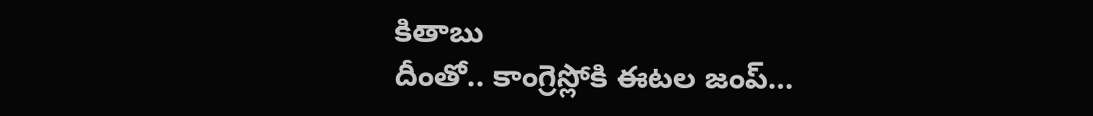కితాబు
దీంతో.. కాంగ్రెస్లోకి ఈటల జంప్…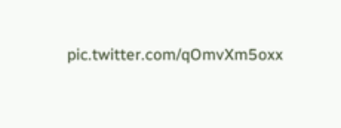pic.twitter.com/qOmvXm5oxx